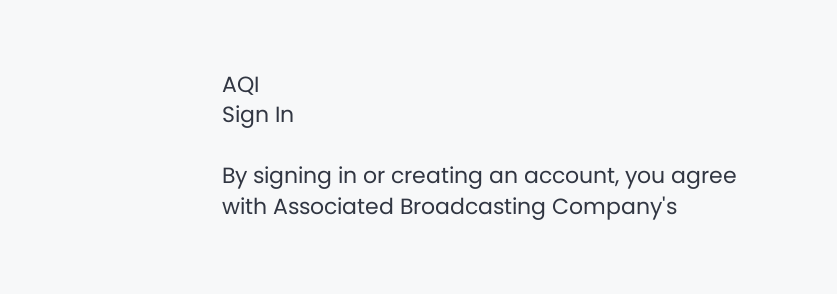AQI
Sign In

By signing in or creating an account, you agree with Associated Broadcasting Company's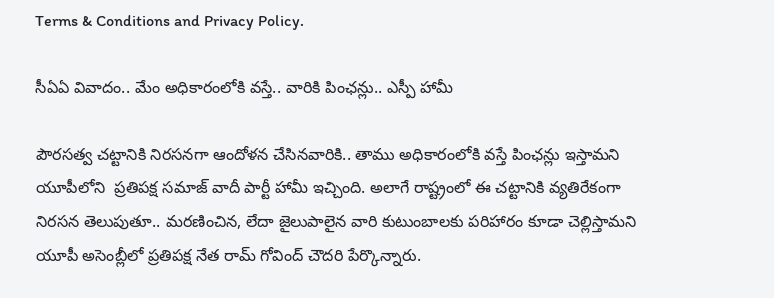Terms & Conditions and Privacy Policy.

సీఏఏ వివాదం.. మేం అధికారంలోకి వస్తే.. వారికి పింఛన్లు.. ఎస్పీ హామీ

పౌరసత్వ చట్టానికి నిరసనగా ఆందోళన చేసినవారికి.. తాము అధికారంలోకి వస్తే పింఛన్లు ఇస్తామని యూపీలోని  ప్రతిపక్ష సమాజ్ వాదీ పార్టీ హామీ ఇచ్చింది. అలాగే రాష్ట్రంలో ఈ చట్టానికి వ్యతిరేకంగా నిరసన తెలుపుతూ.. మరణించిన, లేదా జైలుపాలైన వారి కుటుంబాలకు పరిహారం కూడా చెల్లిస్తామని యూపీ అసెంబ్లీలో ప్రతిపక్ష నేత రామ్ గోవింద్ చౌదరి పేర్కొన్నారు.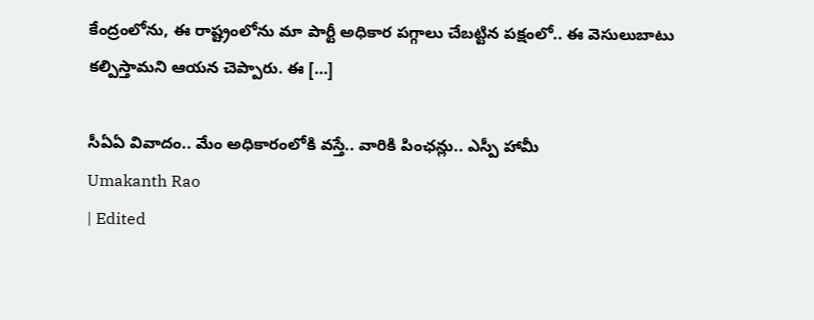కేంద్రంలోను, ఈ రాష్ట్రంలోను మా పార్టీ అధికార పగ్గాలు చేబట్టిన పక్షంలో.. ఈ వెసులుబాటు కల్పిస్తామని ఆయన చెప్పారు. ఈ […]

సీఏఏ వివాదం.. మేం అధికారంలోకి వస్తే.. వారికి పింఛన్లు.. ఎస్పీ హామీ
Umakanth Rao
| Edited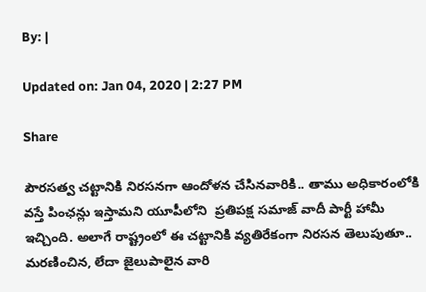By: |

Updated on: Jan 04, 2020 | 2:27 PM

Share

పౌరసత్వ చట్టానికి నిరసనగా ఆందోళన చేసినవారికి.. తాము అధికారంలోకి వస్తే పింఛన్లు ఇస్తామని యూపీలోని  ప్రతిపక్ష సమాజ్ వాదీ పార్టీ హామీ ఇచ్చింది. అలాగే రాష్ట్రంలో ఈ చట్టానికి వ్యతిరేకంగా నిరసన తెలుపుతూ.. మరణించిన, లేదా జైలుపాలైన వారి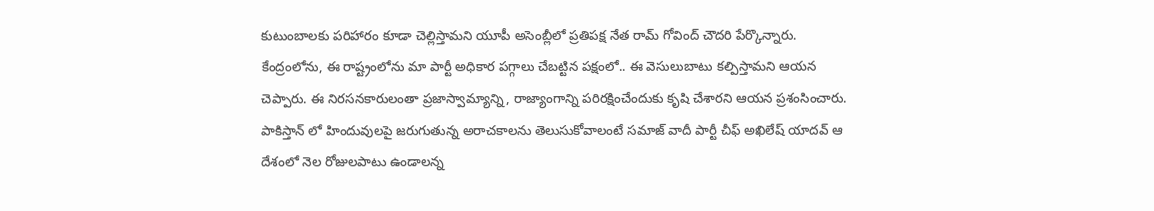కుటుంబాలకు పరిహారం కూడా చెల్లిస్తామని యూపీ అసెంబ్లీలో ప్రతిపక్ష నేత రామ్ గోవింద్ చౌదరి పేర్కొన్నారు. కేంద్రంలోను, ఈ రాష్ట్రంలోను మా పార్టీ అధికార పగ్గాలు చేబట్టిన పక్షంలో.. ఈ వెసులుబాటు కల్పిస్తామని ఆయన చెప్పారు. ఈ నిరసనకారులంతా ప్రజాస్వామ్యాన్ని, రాజ్యాంగాన్ని పరిరక్షించేందుకు కృషి చేశారని ఆయన ప్రశంసించారు. పాకిస్తాన్ లో హిందువులపై జరుగుతున్న అరాచకాలను తెలుసుకోవాలంటే సమాజ్ వాదీ పార్టీ చీఫ్ అఖిలేష్ యాదవ్ ఆ దేశంలో నెల రోజులపాటు ఉండాలన్న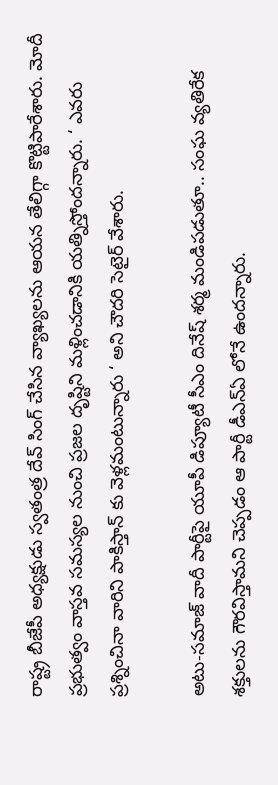రాష్ట్ర బీజేపీ అధ్యక్షుడు స్వతంత్ర దేవ్ సింగ్ చేసిన వ్యాఖ్యలను ఆయన తేలిగ్గా కొట్టిపారేశారు. మోదీ ప్రభుత్వం వాస్తవ సమస్యల నుంచి ప్రజల దృష్టిని మళ్లించడానికి యత్నిస్తోందన్నారు. ‘ ఎవరు ప్రశ్నించినా వారిని పాకిస్తాన్ కు వెళ్లమంటున్నారు ‘ అని చౌదరి సెటైర్ వేశారు.

అటు-సమాజ్ వాదీ పార్టీపై యూపీ డిప్యూటీ సీఎం దినేష్ శర్మ మండిపడుతూ.. సంఘ వ్యతిరేక శక్తులను గౌరవిస్తామని చెప్పడం ఆ పార్టీ డీఎన్ఏ లోనే ఉందన్నారు.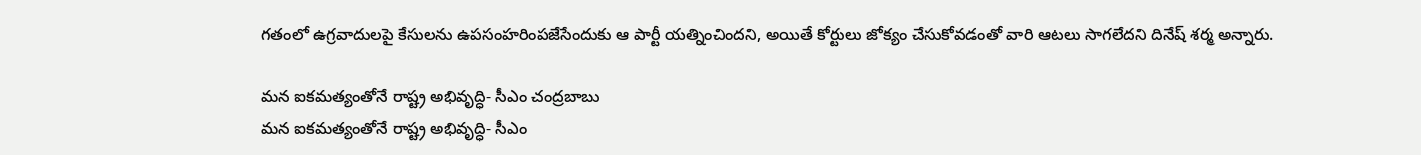గతంలో ఉగ్రవాదులపై కేసులను ఉపసంహరింపజేసేందుకు ఆ పార్టీ యత్నించిందని, అయితే కోర్టులు జోక్యం చేసుకోవడంతో వారి ఆటలు సాగలేదని దినేష్ శర్మ అన్నారు.

మన ఐకమత్యంతోనే రాష్ట్ర అభివృద్ధి- సీఎం చంద్రబాబు
మన ఐకమత్యంతోనే రాష్ట్ర అభివృద్ధి- సీఎం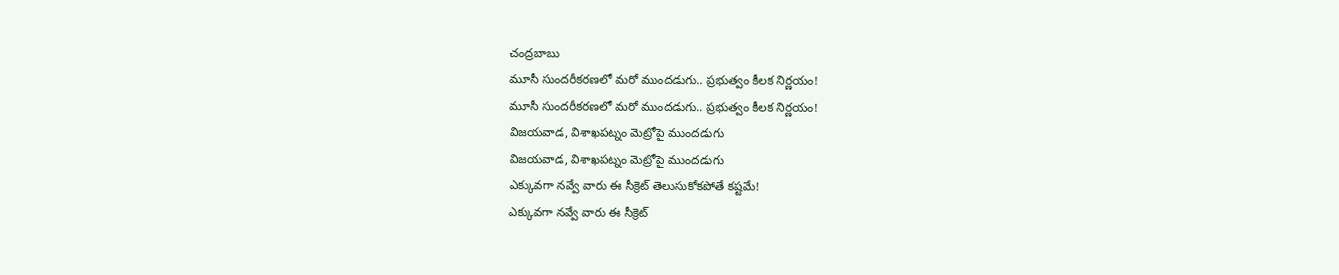చంద్రబాబు
మూసీ సుందరీకరణలో మరో ముందడుగు.. ప్రభుత్వం కీలక నిర్ణయం!
మూసీ సుందరీకరణలో మరో ముందడుగు.. ప్రభుత్వం కీలక నిర్ణయం!
విజయవాడ, విశాఖపట్నం మెట్రోపై ముందడుగు
విజయవాడ, విశాఖపట్నం మెట్రోపై ముందడుగు
ఎక్కువగా నవ్వే వారు ఈ సీక్రెట్ తెలుసుకోకపోతే కష్టమే!
ఎక్కువగా నవ్వే వారు ఈ సీక్రెట్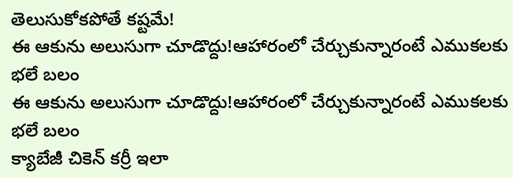తెలుసుకోకపోతే కష్టమే!
ఈ ఆకును అలుసుగా చూడొద్దు!ఆహారంలో చేర్చుకున్నారంటే ఎముకలకు భలే బలం
ఈ ఆకును అలుసుగా చూడొద్దు!ఆహారంలో చేర్చుకున్నారంటే ఎముకలకు భలే బలం
క్యాబేజీ చికెన్ కర్రీ ఇలా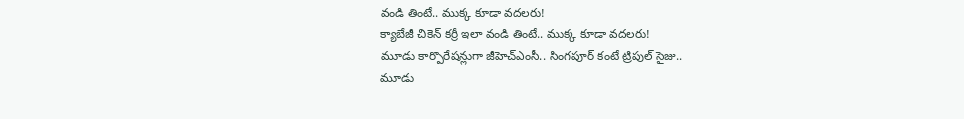వండి తింటే.. ముక్క కూడా వదలరు!
క్యాబేజీ చికెన్ కర్రీ ఇలా వండి తింటే.. ముక్క కూడా వదలరు!
మూడు కార్పొరేషన్లుగా జీహెచ్‌ఎంసీ.. సింగపూర్ కంటే ట్రిపుల్ సైజు..
మూడు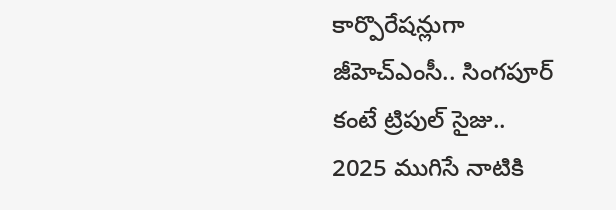కార్పొరేషన్లుగా జీహెచ్‌ఎంసీ.. సింగపూర్ కంటే ట్రిపుల్ సైజు..
2025 ముగిసే నాటికి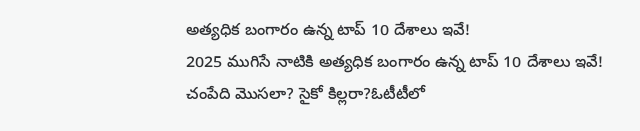అత్యధిక బంగారం ఉన్న టాప్‌ 10 దేశాలు ఇవే!
2025 ముగిసే నాటికి అత్యధిక బంగారం ఉన్న టాప్‌ 10 దేశాలు ఇవే!
చంపేది మొసలా? సైకో కిల్లరా?ఓటీటీలో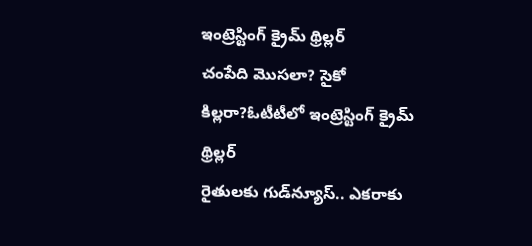ఇంట్రెస్టింగ్ క్రైమ్ థ్రిల్లర్
చంపేది మొసలా? సైకో కిల్లరా?ఓటీటీలో ఇంట్రెస్టింగ్ క్రైమ్ థ్రిల్లర్
రైతులకు గుడ్‌న్యూస్.. ఎకరాకు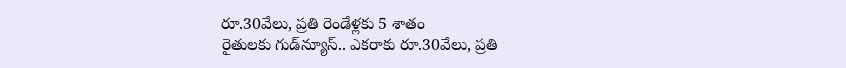రూ.30వేలు, ప్రతి రెండేళ్లకు 5 శాతం
రైతులకు గుడ్‌న్యూస్.. ఎకరాకు రూ.30వేలు, ప్రతి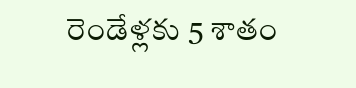రెండేళ్లకు 5 శాతం